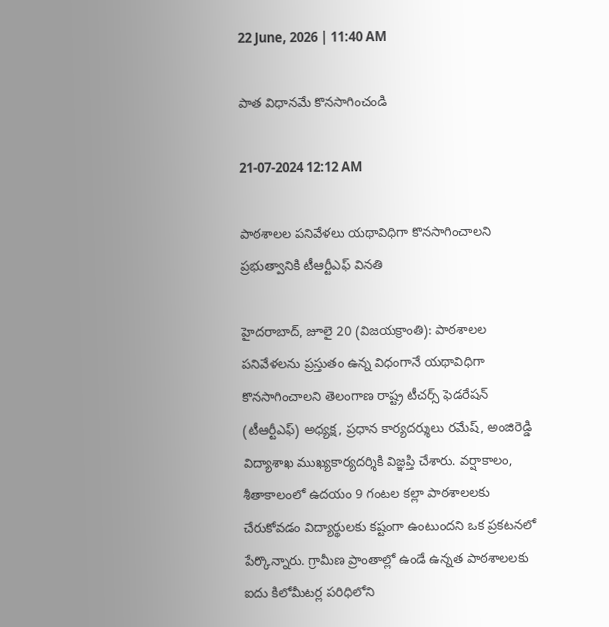22 June, 2026 | 11:40 AM

పాత విధానమే కొనసాగించండి

21-07-2024 12:12 AM

పాఠశాలల పనివేళలు యథావిధిగా కొనసాగించాలని ప్రభుత్వానికి టీఆర్టీఎఫ్ వినతి

హైదరాబాద్, జూలై 20 (విజయక్రాంతి): పాఠశాలల పనివేళలను ప్రస్తుతం ఉన్న విధంగానే యథావిధిగా కొనసాగించాలని తెలంగాణ రాష్ట్ర టీచర్స్ ఫెడరేషన్ (టీఆర్టీఎఫ్) అధ్యక్ష, ప్రధాన కార్యదర్శులు రమేష్, అంజిరెడ్డి విద్యాశాఖ ముఖ్యకార్యదర్శికి విజ్ఞప్తి చేశారు. వర్షాకాలం, శీతాకాలంలో ఉదయం 9 గంటల కల్లా పాఠశాలలకు చేరుకోవడం విద్యార్థులకు కష్టంగా ఉంటుందని ఒక ప్రకటనలో పేర్కొన్నారు. గ్రామీణ ప్రాంతాల్లో ఉండే ఉన్నత పాఠశాలలకు ఐదు కిలోమీటర్ల పరిధిలోని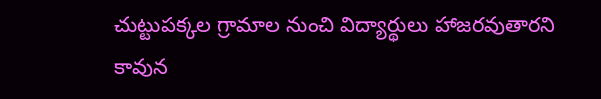చుట్టుపక్కల గ్రామాల నుంచి విద్యార్థులు హాజరవుతారని కావున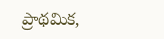ప్రాథమిక,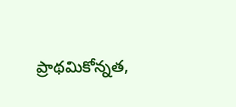ప్రాథమికోన్నత,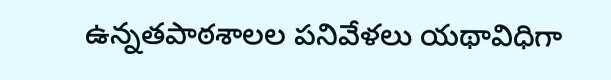ఉన్నతపాఠశాలల పనివేళలు యథావిధిగా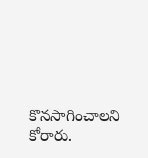కొనసాగించాలని కోరారు.